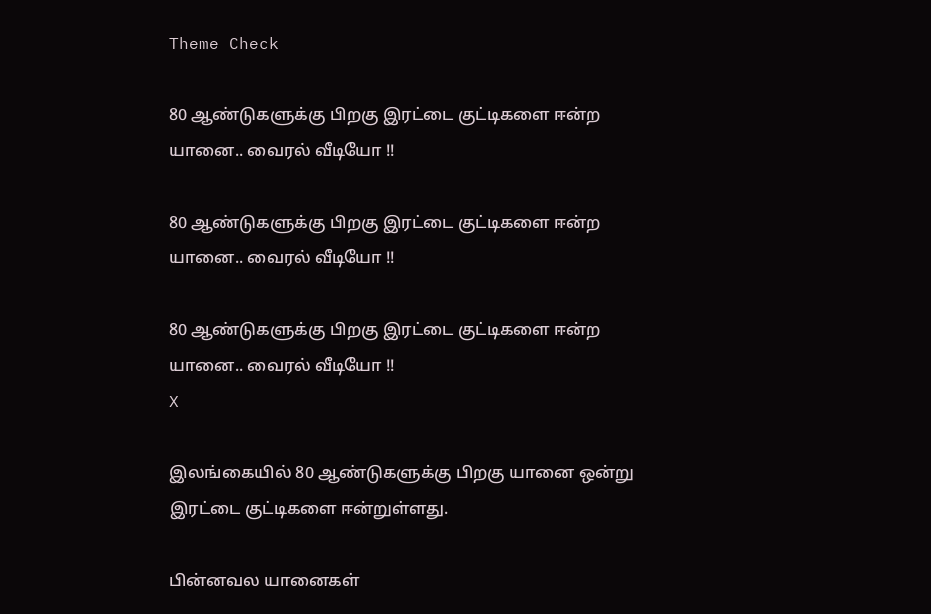Theme Check

80 ஆண்டுகளுக்கு பிறகு இரட்டை குட்டிகளை ஈன்ற யானை.. வைரல் வீடியோ !!

80 ஆண்டுகளுக்கு பிறகு இரட்டை குட்டிகளை ஈன்ற யானை.. வைரல் வீடியோ !!

80 ஆண்டுகளுக்கு பிறகு இரட்டை குட்டிகளை ஈன்ற யானை.. வைரல் வீடியோ !!
X

இலங்கையில் 80 ஆண்டுகளுக்கு பிறகு யானை ஒன்று இரட்டை குட்டிகளை ஈன்றுள்ளது.

பின்னவல யானைகள்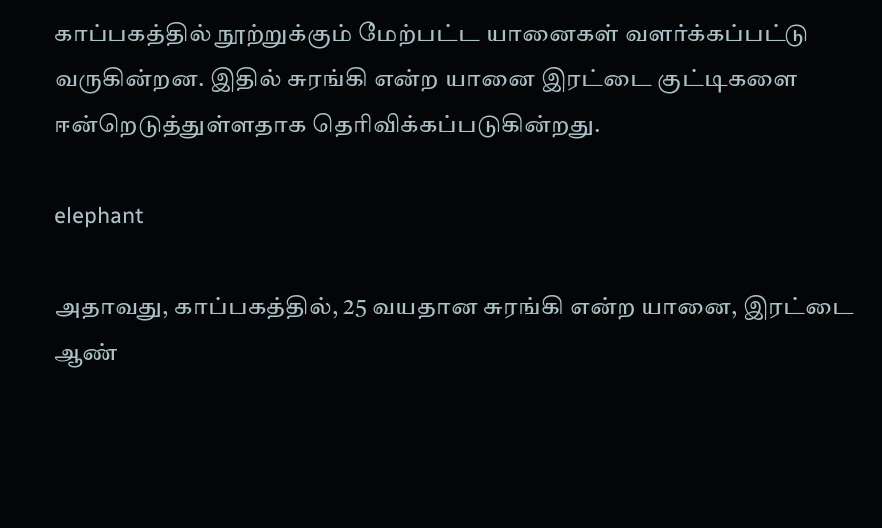காப்பகத்தில் நூற்றுக்கும் மேற்பட்ட யானைகள் வளர்க்கப்பட்டு வருகின்றன. இதில் சுரங்கி என்ற யானை இரட்டை குட்டிகளை ஈன்றெடுத்துள்ளதாக தெரிவிக்கப்படுகின்றது.

elephant

அதாவது, காப்பகத்தில், 25 வயதான சுரங்கி என்ற யானை, இரட்டை ஆண்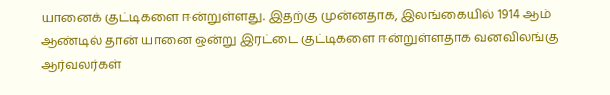யானைக் குட்டிகளை ஈன்றுள்ளது. இதற்கு முன்னதாக, இலங்கையில் 1914 ஆம் ஆண்டில் தான் யானை ஒன்று இரட்டை குட்டிகளை ஈன்றுள்ளதாக வனவிலங்கு ஆர்வலர்கள்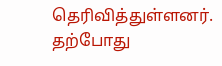தெரிவித்துள்ளனர். தற்போது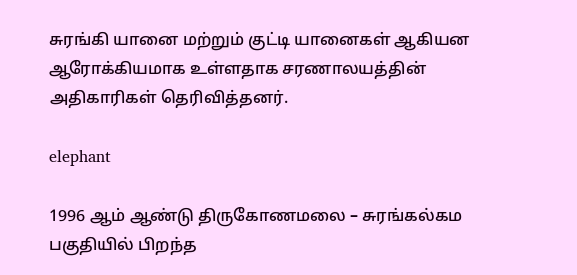சுரங்கி யானை மற்றும் குட்டி யானைகள் ஆகியன ஆரோக்கியமாக உள்ளதாக சரணாலயத்தின் அதிகாரிகள் தெரிவித்தனர்.

elephant

1996 ஆம் ஆண்டு திருகோணமலை – சுரங்கல்கம பகுதியில் பிறந்த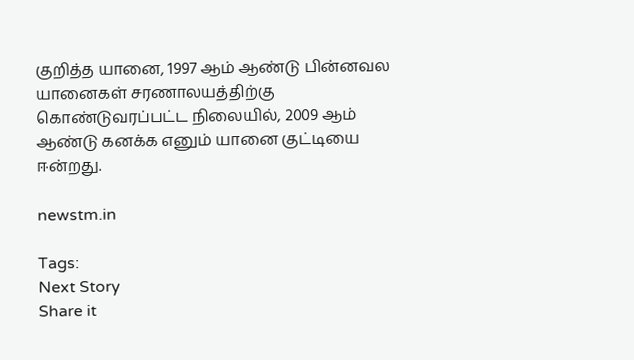குறித்த யானை, 1997 ஆம் ஆண்டு பின்னவல யானைகள் சரணாலயத்திற்கு கொண்டுவரப்பட்ட நிலையில், 2009 ஆம் ஆண்டு கனக்க எனும் யானை குட்டியை ஈன்றது.

newstm.in

Tags:
Next Story
Share it